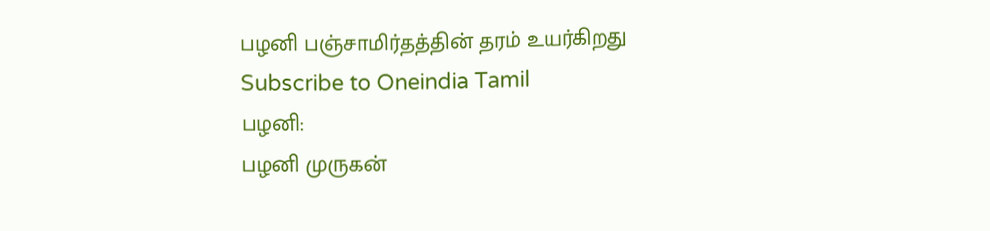பழனி பஞ்சாமிர்தத்தின் தரம் உயர்கிறது
Subscribe to Oneindia Tamil
பழனி:
பழனி முருகன்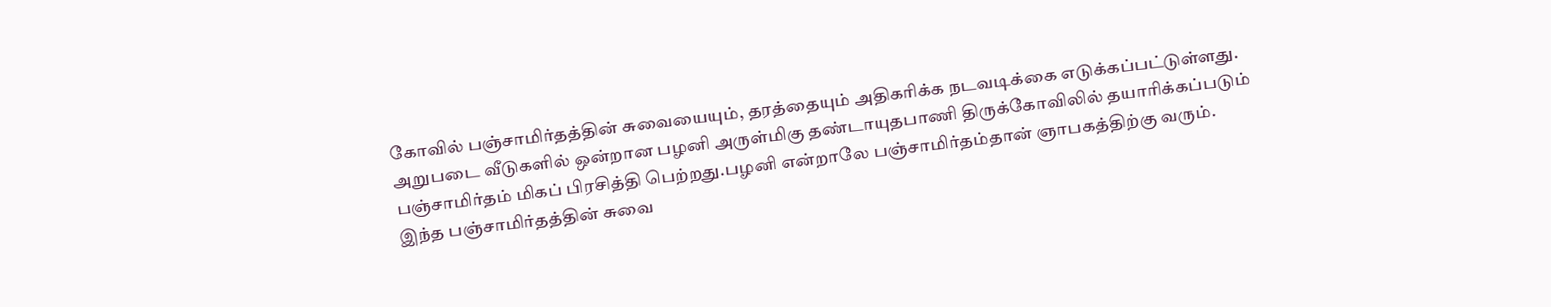கோவில் பஞ்சாமிர்தத்தின் சுவையையும், தரத்தையும் அதிகரிக்க நடவடிக்கை எடுக்கப்பட்டுள்ளது.
அறுபடை வீடுகளில் ஒன்றான பழனி அருள்மிகு தண்டாயுதபாணி திருக்கோவிலில் தயாரிக்கப்படும் பஞ்சாமிர்தம் மிகப் பிரசித்தி பெற்றது.பழனி என்றாலே பஞ்சாமிர்தம்தான் ஞாபகத்திற்கு வரும்.
இந்த பஞ்சாமிர்தத்தின் சுவை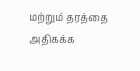மற்றும் தரத்தை அதிகக்க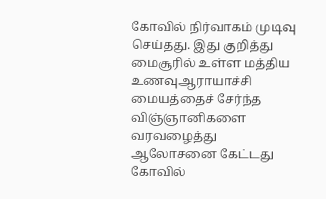கோவில் நிர்வாகம் முடிவு செய்தது. இது குறித்து மைசூரில் உள்ள மத்திய உணவுஆராயாச்சி மையத்தைச் சேர்ந்த விஞ்ஞானிகளை வரவழைத்து ஆலோசனை கேட்டது கோவில்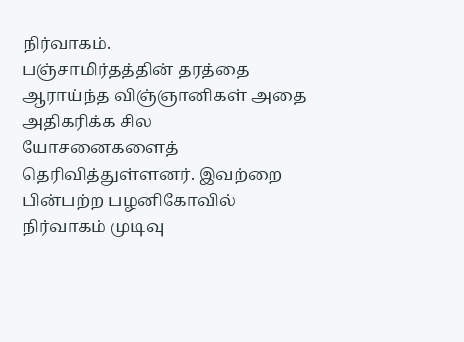நிர்வாகம்.
பஞ்சாமிர்தத்தின் தரத்தை ஆராய்ந்த விஞ்ஞானிகள் அதை அதிகரிக்க சில யோசனைகளைத் தெரிவித்துள்ளனர். இவற்றை பின்பற்ற பழனிகோவில் நிர்வாகம் முடிவு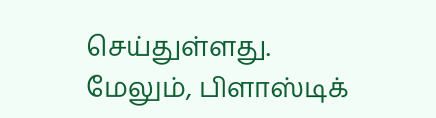செய்துள்ளது.
மேலும், பிளாஸ்டிக்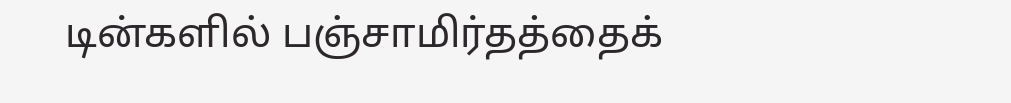டின்களில் பஞ்சாமிர்தத்தைக்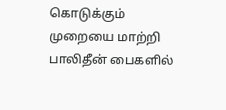கொடுக்கும் முறையை மாற்றி பாலிதீன் பைகளில்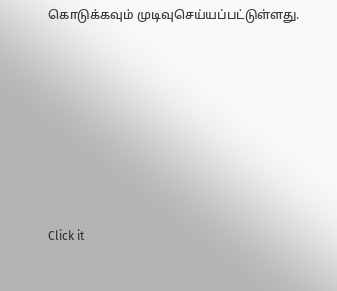கொடுக்கவும் முடிவுசெய்யப்பட்டுள்ளது.












Click it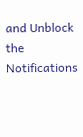and Unblock the Notifications